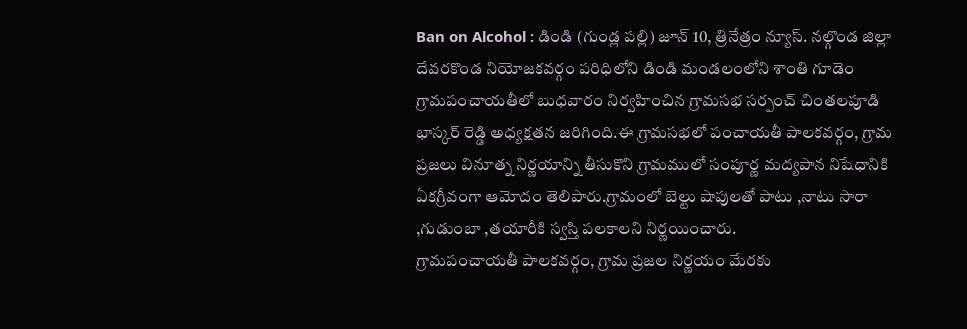Ban on Alcohol : డిండి (గుండ్ల పల్లి) జూన్ 10, త్రినేత్రం న్యూస్. నల్గొండ జిల్లా దేవరకొండ నియోజకవర్గం పరిధిలోని డిండి మండలంలోని శాంతి గూడెం గ్రామపంచాయతీలో బుధవారం నిర్వహించిన గ్రామసభ సర్పంచ్ చింతలపూడి భాస్కర్ రెడ్డి అధ్యక్షతన జరిగింది.ఈ గ్రామసభలో పంచాయతీ పాలకవర్గం, గ్రామ ప్రజలు వినూత్న నిర్ణయాన్ని తీసుకొని గ్రామములో సంపూర్ణ మద్యపాన నిషేధానికి ఏకగ్రీవంగా ఆమోదం తెలిపారు.గ్రామంలో బెల్టు షాపులతో పాటు ,నాటు సారా ,గుడుంబా ,తయారీకి స్వస్తి పలకాలని నిర్ణయించారు.
గ్రామపంచాయతీ పాలకవర్గం, గ్రామ ప్రజల నిర్ణయం మేరకు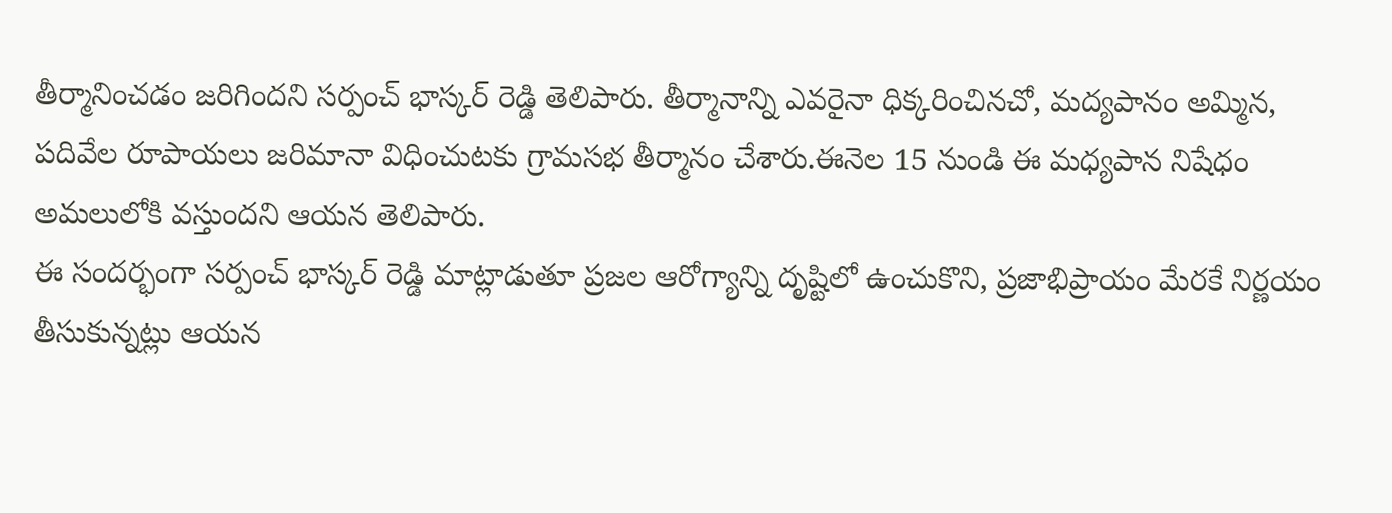తీర్మానించడం జరిగిందని సర్పంచ్ భాస్కర్ రెడ్డి తెలిపారు. తీర్మానాన్ని ఎవరైనా ధిక్కరించినచో, మద్యపానం అమ్మిన, పదివేల రూపాయలు జరిమానా విధించుటకు గ్రామసభ తీర్మానం చేశారు.ఈనెల 15 నుండి ఈ మధ్యపాన నిషేధం అమలులోకి వస్తుందని ఆయన తెలిపారు.
ఈ సందర్భంగా సర్పంచ్ భాస్కర్ రెడ్డి మాట్లాడుతూ ప్రజల ఆరోగ్యాన్ని దృష్టిలో ఉంచుకొని, ప్రజాభిప్రాయం మేరకే నిర్ణయం తీసుకున్నట్లు ఆయన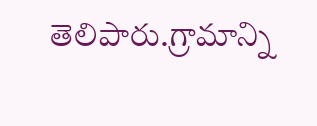తెలిపారు.గ్రామాన్ని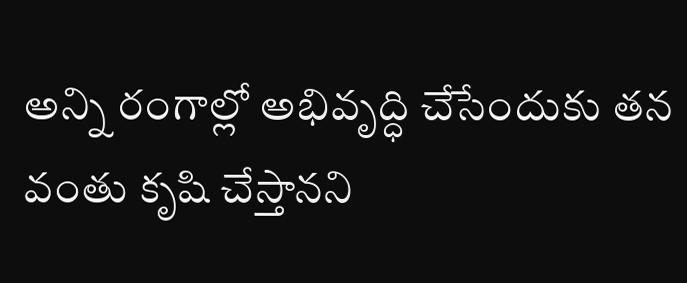అన్ని రంగాల్లో అభివృద్ధి చేసేందుకు తన వంతు కృషి చేస్తానని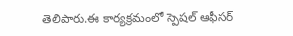తెలిపారు.ఈ కార్యక్రమంలో స్పెషల్ ఆఫీసర్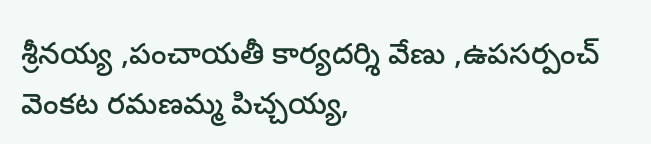శ్రీనయ్య ,పంచాయతీ కార్యదర్శి వేణు ,ఉపసర్పంచ్ వెంకట రమణమ్మ పిచ్చయ్య,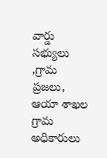వార్డు సభ్యులు ,గ్రామ ప్రజలు, ఆయా శాఖల గ్రామ అధికారులు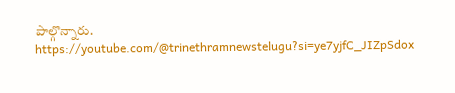పాల్గొన్నారు.
https://youtube.com/@trinethramnewstelugu?si=ye7yjfC_JIZpSdox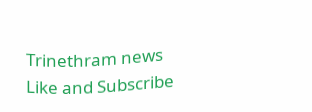Trinethram news
Like and Subscribe